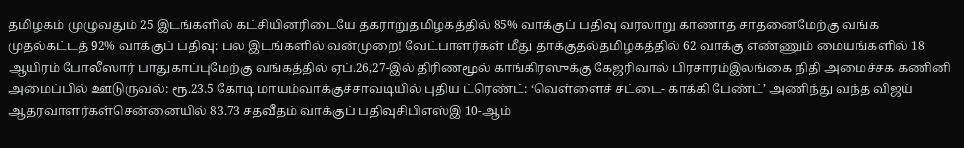தமிழகம் முழுவதும் 25 இடங்களில் கட்சியினரிடையே தகராறுதமிழகத்தில் 85% வாக்குப் பதிவு வரலாறு காணாத சாதனைமேற்கு வங்க முதல்கட்டத் 92% வாக்குப் பதிவு: பல இடங்களில் வன்முறை! வேட்பாளர்கள் மீது தாக்குதல்தமிழகத்தில் 62 வாக்கு எண்ணும் மையங்களில் 18 ஆயிரம் போலீஸார் பாதுகாப்புமேற்கு வங்கத்தில் ஏப்.26,27-இல் திரிணமூல் காங்கிரஸுக்கு கேஜரிவால் பிரசாரம்இலங்கை நிதி அமைச்சக கணினி அமைப்பில் ஊடுருவல்: ரூ.23.5 கோடி மாயம்வாக்குச்சாவடியில் புதிய ட்ரெண்ட்: ‘வெள்ளைச் சட்டை- காக்கி பேண்ட்’ அணிந்து வந்த விஜய் ஆதரவாளர்கள்சென்னையில் 83.73 சதவீதம் வாக்குப் பதிவுசிபிஎஸ்இ 10-ஆம்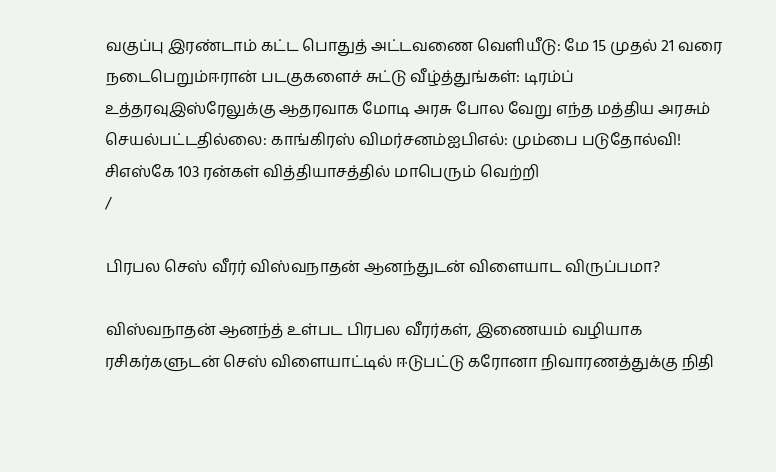வகுப்பு இரண்டாம் கட்ட பொதுத் அட்டவணை வெளியீடு: மே 15 முதல் 21 வரை நடைபெறும்ஈரான் படகுகளைச் சுட்டு வீழ்த்துங்கள்: டிரம்ப் உத்தரவுஇஸ்ரேலுக்கு ஆதரவாக மோடி அரசு போல வேறு எந்த மத்திய அரசும் செயல்பட்டதில்லை: காங்கிரஸ் விமர்சனம்ஐபிஎல்: மும்பை படுதோல்வி! சிஎஸ்கே 103 ரன்கள் வித்தியாசத்தில் மாபெரும் வெற்றி
/

பிரபல செஸ் வீரர் விஸ்வநாதன் ஆனந்துடன் விளையாட விருப்பமா?

விஸ்வநாதன் ஆனந்த் உள்பட பிரபல வீரர்கள், இணையம் வழியாக ரசிகர்களுடன் செஸ் விளையாட்டில் ஈடுபட்டு கரோனா நிவாரணத்துக்கு நிதி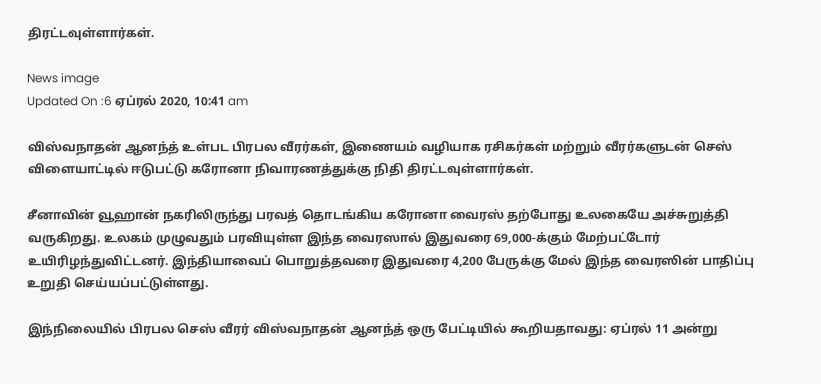திரட்டவுள்ளார்கள்.

News image
Updated On :6 ஏப்ரல் 2020, 10:41 am

விஸ்வநாதன் ஆனந்த் உள்பட பிரபல வீரர்கள், இணையம் வழியாக ரசிகர்கள் மற்றும் வீரர்களுடன் செஸ் விளையாட்டில் ஈடுபட்டு கரோனா நிவாரணத்துக்கு நிதி திரட்டவுள்ளார்கள்.

சீனாவின் வூஹான் நகரிலிருந்து பரவத் தொடங்கிய கரோனா வைரஸ் தற்போது உலகையே அச்சுறுத்தி வருகிறது. உலகம் முழுவதும் பரவியுள்ள இந்த வைரஸால் இதுவரை 69,000-க்கும் மேற்பட்டோர் உயிரிழந்துவிட்டனர். இந்தியாவைப் பொறுத்தவரை இதுவரை 4,200 பேருக்கு மேல் இந்த வைரஸின் பாதிப்பு உறுதி செய்யப்பட்டுள்ளது.

இந்நிலையில் பிரபல செஸ் வீரர் விஸ்வநாதன் ஆனந்த் ஒரு பேட்டியில் கூறியதாவது: ஏப்ரல் 11 அன்று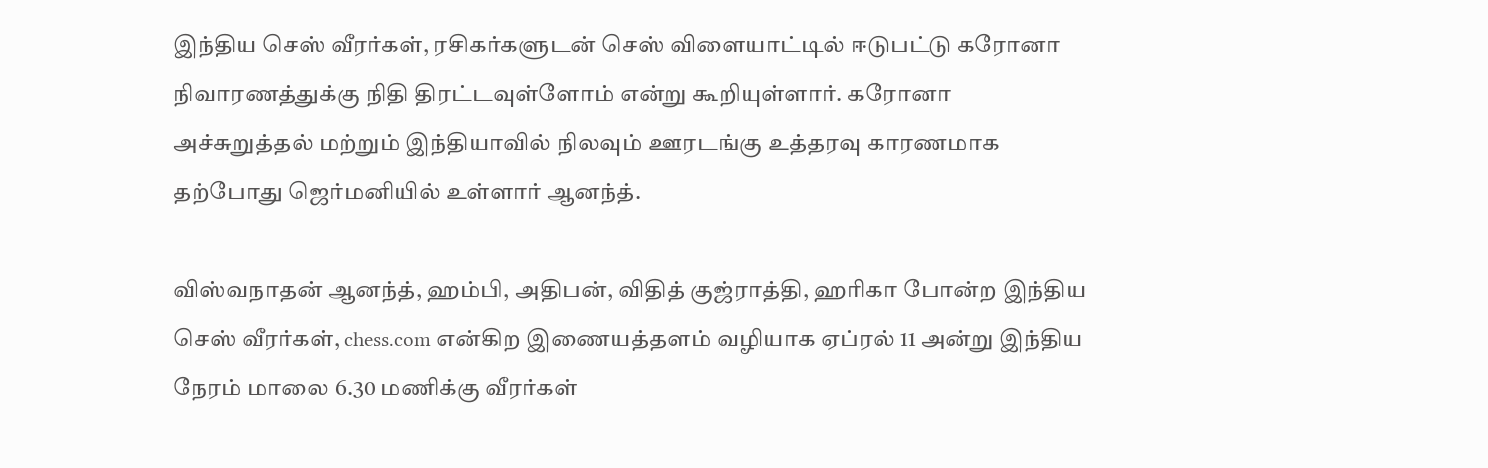இந்திய செஸ் வீரர்கள், ரசிகர்களுடன் செஸ் விளையாட்டில் ஈடுபட்டு கரோனா நிவாரணத்துக்கு நிதி திரட்டவுள்ளோம் என்று கூறியுள்ளார். கரோனா அச்சுறுத்தல் மற்றும் இந்தியாவில் நிலவும் ஊரடங்கு உத்தரவு காரணமாக தற்போது ஜெர்மனியில் உள்ளார் ஆனந்த்.

விஸ்வநாதன் ஆனந்த், ஹம்பி, அதிபன், விதித் குஜ்ராத்தி, ஹரிகா போன்ற இந்திய செஸ் வீரர்கள், chess.com என்கிற இணையத்தளம் வழியாக ஏப்ரல் 11 அன்று இந்திய நேரம் மாலை 6.30 மணிக்கு வீரர்கள்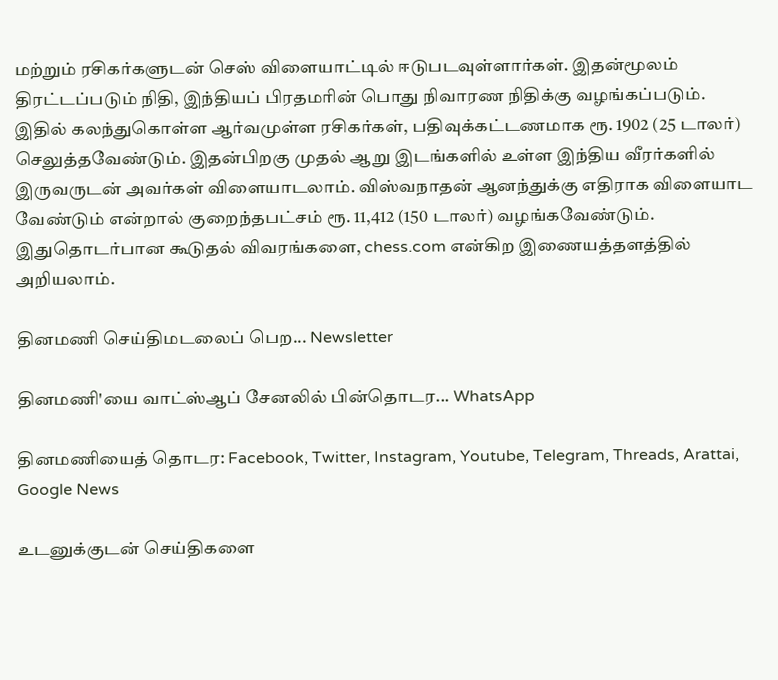மற்றும் ரசிகர்களுடன் செஸ் விளையாட்டில் ஈடுபடவுள்ளார்கள். இதன்மூலம் திரட்டப்படும் நிதி, இந்தியப் பிரதமரின் பொது நிவாரண நிதிக்கு வழங்கப்படும். இதில் கலந்துகொள்ள ஆர்வமுள்ள ரசிகர்கள், பதிவுக்கட்டணமாக ரூ. 1902 (25 டாலர்) செலுத்தவேண்டும். இதன்பிறகு முதல் ஆறு இடங்களில் உள்ள இந்திய வீரர்களில் இருவருடன் அவர்கள் விளையாடலாம். விஸ்வநாதன் ஆனந்துக்கு எதிராக விளையாட வேண்டும் என்றால் குறைந்தபட்சம் ரூ. 11,412 (150 டாலர்) வழங்கவேண்டும். இதுதொடர்பான கூடுதல் விவரங்களை, chess.com என்கிற இணையத்தளத்தில் அறியலாம்.

தினமணி செய்திமடலைப் பெற... Newsletter

தினமணி'யை வாட்ஸ்ஆப் சேனலில் பின்தொடர... WhatsApp

தினமணியைத் தொடர: Facebook, Twitter, Instagram, Youtube, Telegram, Threads, Arattai, Google News

உடனுக்குடன் செய்திகளை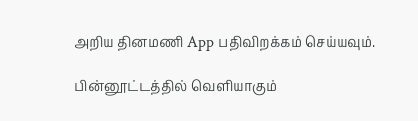அறிய தினமணி App பதிவிறக்கம் செய்யவும்.

பின்னூட்டத்தில் வெளியாகும்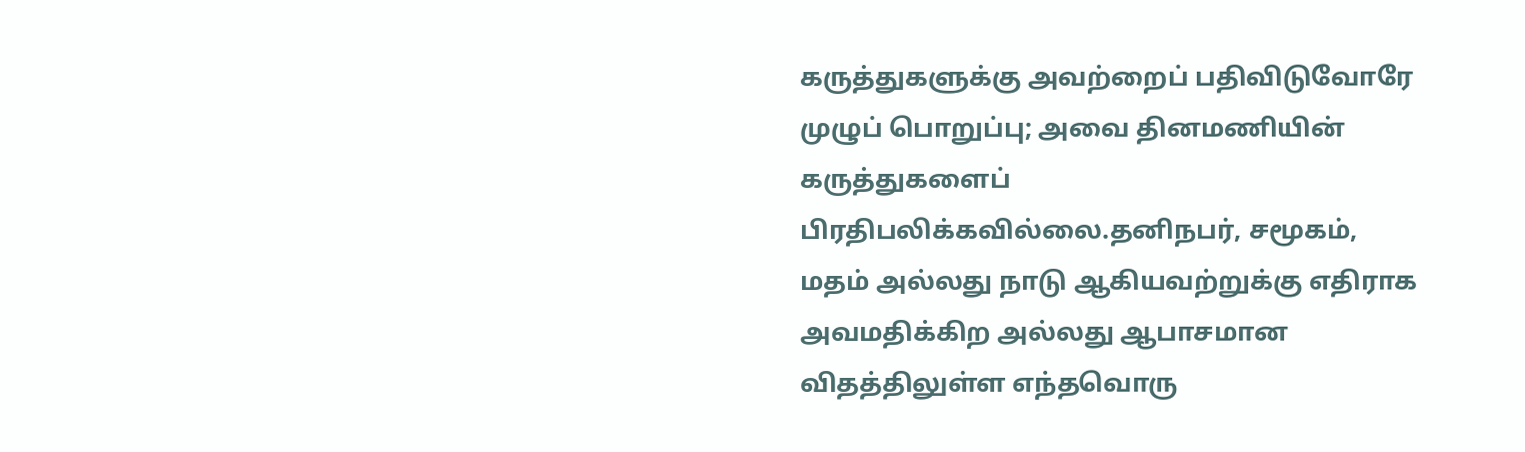கருத்துகளுக்கு அவற்றைப் பதிவிடுவோரே முழுப் பொறுப்பு; அவை தினமணியின் கருத்துகளைப் பிரதிபலிக்கவில்லை.தனிநபர், சமூகம், மதம் அல்லது நாடு ஆகியவற்றுக்கு எதிராக அவமதிக்கிற அல்லது ஆபாசமான விதத்திலுள்ள எந்தவொரு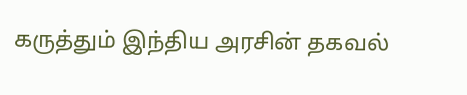கருத்தும் இந்திய அரசின் தகவல்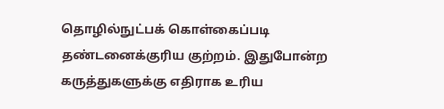தொழில்நுட்பக் கொள்கைப்படி தண்டனைக்குரிய குற்றம். இதுபோன்ற கருத்துகளுக்கு எதிராக உரிய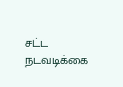சட்ட நடவடிக்கை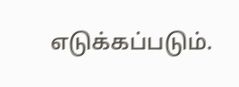எடுக்கப்படும்.